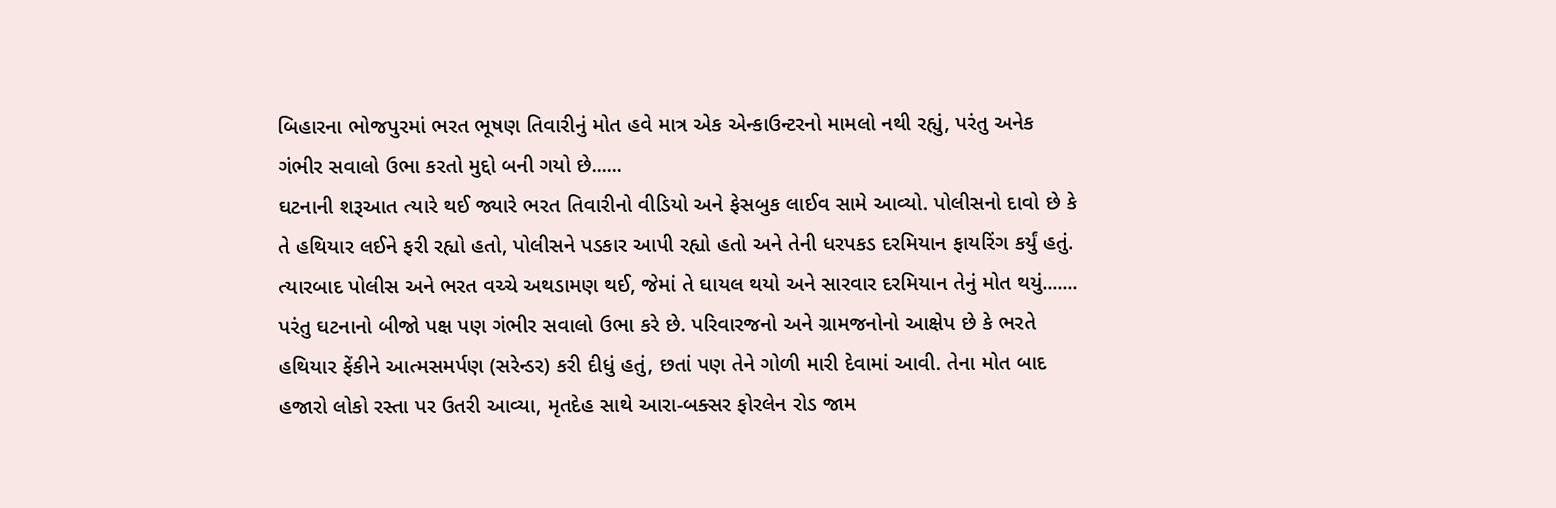બિહારના ભોજપુરમાં ભરત ભૂષણ તિવારીનું મોત હવે માત્ર એક એન્કાઉન્ટરનો મામલો નથી રહ્યું, પરંતુ અનેક ગંભીર સવાલો ઉભા કરતો મુદ્દો બની ગયો છે......
ઘટનાની શરૂઆત ત્યારે થઈ જ્યારે ભરત તિવારીનો વીડિયો અને ફેસબુક લાઈવ સામે આવ્યો. પોલીસનો દાવો છે કે તે હથિયાર લઈને ફરી રહ્યો હતો, પોલીસને પડકાર આપી રહ્યો હતો અને તેની ધરપકડ દરમિયાન ફાયરિંગ કર્યું હતું. ત્યારબાદ પોલીસ અને ભરત વચ્ચે અથડામણ થઈ, જેમાં તે ઘાયલ થયો અને સારવાર દરમિયાન તેનું મોત થયું.......
પરંતુ ઘટનાનો બીજો પક્ષ પણ ગંભીર સવાલો ઉભા કરે છે. પરિવારજનો અને ગ્રામજનોનો આક્ષેપ છે કે ભરતે હથિયાર ફેંકીને આત્મસમર્પણ (સરેન્ડર) કરી દીધું હતું, છતાં પણ તેને ગોળી મારી દેવામાં આવી. તેના મોત બાદ હજારો લોકો રસ્તા પર ઉતરી આવ્યા, મૃતદેહ સાથે આરા-બક્સર ફોરલેન રોડ જામ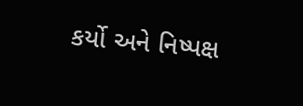કર્યો અને નિષ્પક્ષ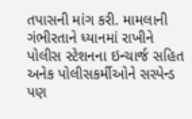તપાસની માંગ કરી. મામલાની ગંભીરતાને ધ્યાનમાં રાખીને પોલીસ સ્ટેશનના ઇન્ચાર્જ સહિત અનેક પોલીસકર્મીઓને સસ્પેન્ડ પણ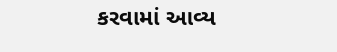કરવામાં આવ્ય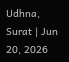Udhna, Surat | Jun 20, 2026